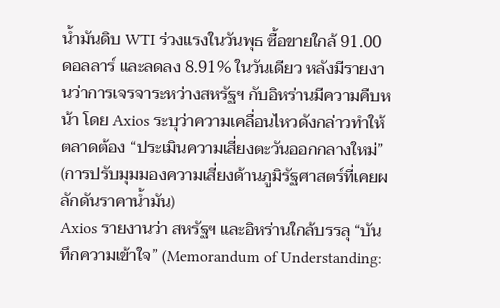น้ำมันดิบ WTI ร่วงแรงในวันพุธ ซื้อขายใกล้ 91.00 ดอลลาร์ และลดลง 8.91% ในวันเดียว หลังมีรายงานว่าการเจรจาระหว่างสหรัฐฯ กับอิหร่านมีความคืบหน้า โดย Axios ระบุว่าความเคลื่อนไหวดังกล่าวทำให้ตลาดต้อง “ประเมินความเสี่ยงตะวันออกกลางใหม่” (การปรับมุมมองความเสี่ยงด้านภูมิรัฐศาสตร์ที่เคยผลักดันราคาน้ำมัน)
Axios รายงานว่า สหรัฐฯ และอิหร่านใกล้บรรลุ “บันทึกความเข้าใจ” (Memorandum of Understanding: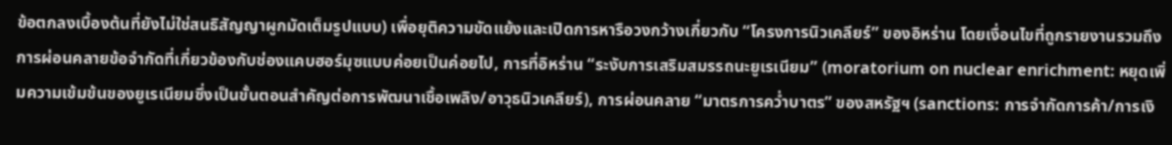ข้อตกลงเบื้องต้นที่ยังไม่ใช่สนธิสัญญาผูกมัดเต็มรูปแบบ) เพื่อยุติความขัดแย้งและเปิดการหารือวงกว้างเกี่ยวกับ “โครงการนิวเคลียร์” ของอิหร่าน โดยเงื่อนไขที่ถูกรายงานรวมถึง การผ่อนคลายข้อจำกัดที่เกี่ยวข้องกับช่องแคบฮอร์มุซแบบค่อยเป็นค่อยไป, การที่อิหร่าน “ระงับการเสริมสมรรถนะยูเรเนียม” (moratorium on nuclear enrichment: หยุดเพิ่มความเข้มข้นของยูเรเนียมซึ่งเป็นขั้นตอนสำคัญต่อการพัฒนาเชื้อเพลิง/อาวุธนิวเคลียร์), การผ่อนคลาย “มาตรการคว่ำบาตร” ของสหรัฐฯ (sanctions: การจำกัดการค้า/การเงิ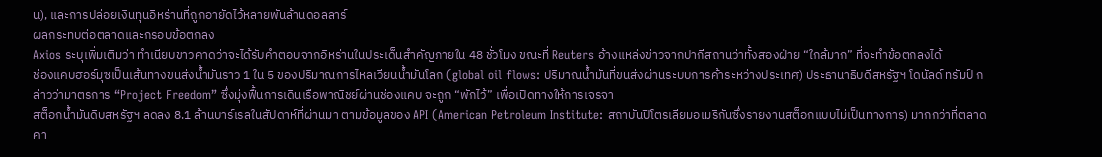น), และการปล่อยเงินทุนอิหร่านที่ถูกอายัดไว้หลายพันล้านดอลลาร์
ผลกระทบต่อตลาดและกรอบข้อตกลง
Axios ระบุเพิ่มเติมว่า ทำเนียบขาวคาดว่าจะได้รับคำตอบจากอิหร่านในประเด็นสำคัญภายใน 48 ชั่วโมง ขณะที่ Reuters อ้างแหล่งข่าวจากปากีสถานว่าทั้งสองฝ่าย “ใกล้มาก” ที่จะทำข้อตกลงได้
ช่องแคบฮอร์มุซเป็นเส้นทางขนส่งน้ำมันราว 1 ใน 5 ของปริมาณการไหลเวียนน้ำมันโลก (global oil flows: ปริมาณน้ำมันที่ขนส่งผ่านระบบการค้าระหว่างประเทศ) ประธานาธิบดีสหรัฐฯ โดนัลด์ ทรัมป์ กล่าวว่ามาตรการ “Project Freedom” ซึ่งมุ่งฟื้นการเดินเรือพาณิชย์ผ่านช่องแคบ จะถูก “พักไว้” เพื่อเปิดทางให้การเจรจา
สต็อกน้ำมันดิบสหรัฐฯ ลดลง 8.1 ล้านบาร์เรลในสัปดาห์ที่ผ่านมา ตามข้อมูลของ API (American Petroleum Institute: สถาบันปิโตรเลียมอเมริกันซึ่งรายงานสต็อกแบบไม่เป็นทางการ) มากกว่าที่ตลาดคา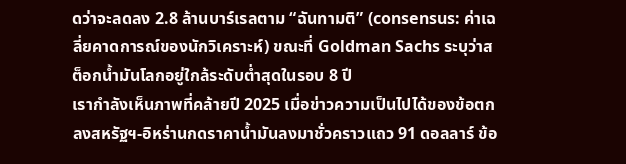ดว่าจะลดลง 2.8 ล้านบาร์เรลตาม “ฉันทามติ” (consensus: ค่าเฉลี่ยคาดการณ์ของนักวิเคราะห์) ขณะที่ Goldman Sachs ระบุว่าสต็อกน้ำมันโลกอยู่ใกล้ระดับต่ำสุดในรอบ 8 ปี
เรากำลังเห็นภาพที่คล้ายปี 2025 เมื่อข่าวความเป็นไปได้ของข้อตกลงสหรัฐฯ-อิหร่านกดราคาน้ำมันลงมาชั่วคราวแถว 91 ดอลลาร์ ข้อ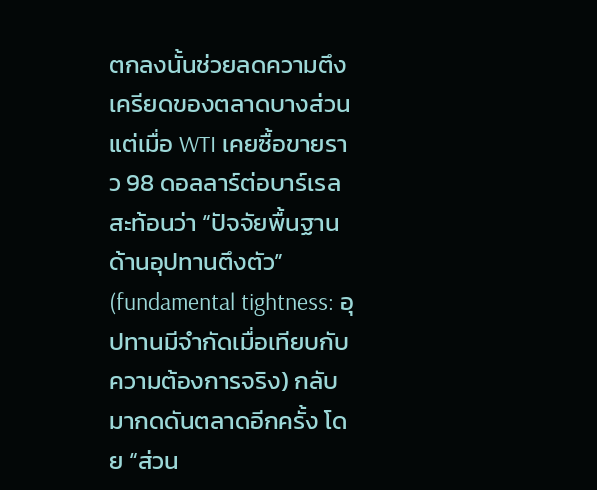ตกลงนั้นช่วยลดความตึงเครียดของตลาดบางส่วน แต่เมื่อ WTI เคยซื้อขายราว 98 ดอลลาร์ต่อบาร์เรล สะท้อนว่า “ปัจจัยพื้นฐานด้านอุปทานตึงตัว” (fundamental tightness: อุปทานมีจำกัดเมื่อเทียบกับความต้องการจริง) กลับมากดดันตลาดอีกครั้ง โดย “ส่วน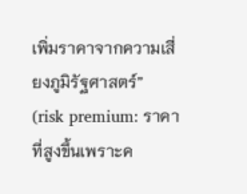เพิ่มราคาจากความเสี่ยงภูมิรัฐศาสตร์” (risk premium: ราคาที่สูงขึ้นเพราะค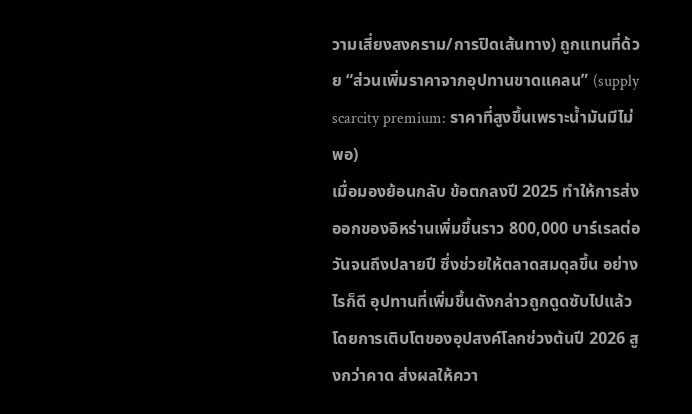วามเสี่ยงสงคราม/การปิดเส้นทาง) ถูกแทนที่ด้วย “ส่วนเพิ่มราคาจากอุปทานขาดแคลน” (supply scarcity premium: ราคาที่สูงขึ้นเพราะน้ำมันมีไม่พอ)
เมื่อมองย้อนกลับ ข้อตกลงปี 2025 ทำให้การส่งออกของอิหร่านเพิ่มขึ้นราว 800,000 บาร์เรลต่อวันจนถึงปลายปี ซึ่งช่วยให้ตลาดสมดุลขึ้น อย่างไรก็ดี อุปทานที่เพิ่มขึ้นดังกล่าวถูกดูดซับไปแล้ว โดยการเติบโตของอุปสงค์โลกช่วงต้นปี 2026 สูงกว่าคาด ส่งผลให้ควา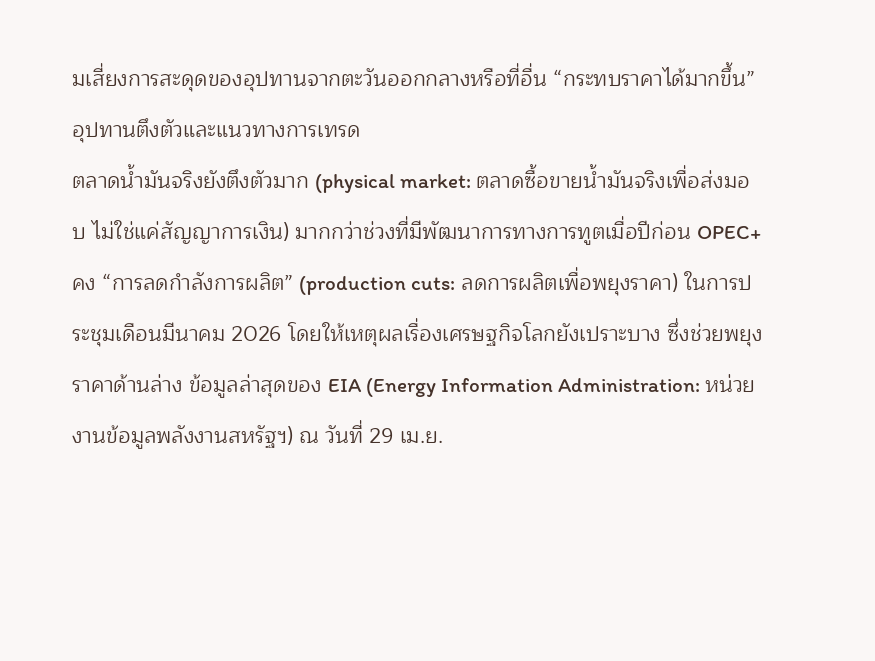มเสี่ยงการสะดุดของอุปทานจากตะวันออกกลางหรือที่อื่น “กระทบราคาได้มากขึ้น”
อุปทานตึงตัวและแนวทางการเทรด
ตลาดน้ำมันจริงยังตึงตัวมาก (physical market: ตลาดซื้อขายน้ำมันจริงเพื่อส่งมอบ ไม่ใช่แค่สัญญาการเงิน) มากกว่าช่วงที่มีพัฒนาการทางการทูตเมื่อปีก่อน OPEC+ คง “การลดกำลังการผลิต” (production cuts: ลดการผลิตเพื่อพยุงราคา) ในการประชุมเดือนมีนาคม 2026 โดยให้เหตุผลเรื่องเศรษฐกิจโลกยังเปราะบาง ซึ่งช่วยพยุงราคาด้านล่าง ข้อมูลล่าสุดของ EIA (Energy Information Administration: หน่วยงานข้อมูลพลังงานสหรัฐฯ) ณ วันที่ 29 เม.ย.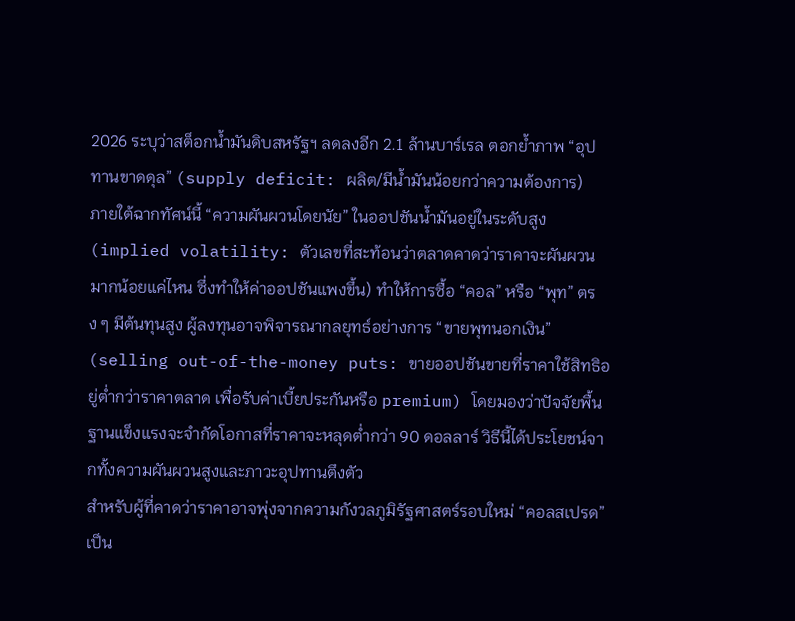2026 ระบุว่าสต็อกน้ำมันดิบสหรัฐฯ ลดลงอีก 2.1 ล้านบาร์เรล ตอกย้ำภาพ “อุปทานขาดดุล” (supply deficit: ผลิต/มีน้ำมันน้อยกว่าความต้องการ)
ภายใต้ฉากทัศน์นี้ “ความผันผวนโดยนัย” ในออปชันน้ำมันอยู่ในระดับสูง (implied volatility: ตัวเลขที่สะท้อนว่าตลาดคาดว่าราคาจะผันผวนมากน้อยแค่ไหน ซึ่งทำให้ค่าออปชันแพงขึ้น) ทำให้การซื้อ “คอล” หรือ “พุท” ตรง ๆ มีต้นทุนสูง ผู้ลงทุนอาจพิจารณากลยุทธ์อย่างการ “ขายพุทนอกเงิน” (selling out-of-the-money puts: ขายออปชันขายที่ราคาใช้สิทธิอยู่ต่ำกว่าราคาตลาด เพื่อรับค่าเบี้ยประกันหรือ premium) โดยมองว่าปัจจัยพื้นฐานแข็งแรงจะจำกัดโอกาสที่ราคาจะหลุดต่ำกว่า 90 ดอลลาร์ วิธีนี้ได้ประโยชน์จากทั้งความผันผวนสูงและภาวะอุปทานตึงตัว
สำหรับผู้ที่คาดว่าราคาอาจพุ่งจากความกังวลภูมิรัฐศาสตร์รอบใหม่ “คอลสเปรด” เป็น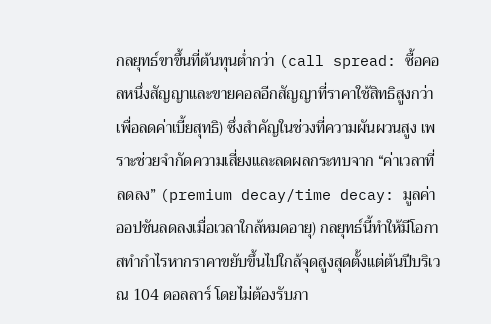กลยุทธ์ขาขึ้นที่ต้นทุนต่ำกว่า (call spread: ซื้อคอลหนึ่งสัญญาและขายคอลอีกสัญญาที่ราคาใช้สิทธิสูงกว่า เพื่อลดค่าเบี้ยสุทธิ) ซึ่งสำคัญในช่วงที่ความผันผวนสูง เพราะช่วยจำกัดความเสี่ยงและลดผลกระทบจาก “ค่าเวลาที่ลดลง” (premium decay/time decay: มูลค่าออปชันลดลงเมื่อเวลาใกล้หมดอายุ) กลยุทธ์นี้ทำให้มีโอกาสทำกำไรหากราคาขยับขึ้นไปใกล้จุดสูงสุดตั้งแต่ต้นปีบริเวณ 104 ดอลลาร์ โดยไม่ต้องรับภา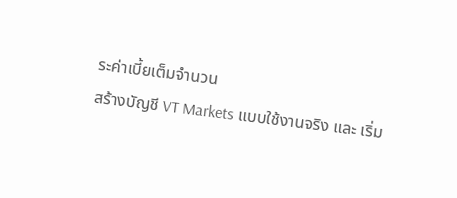ระค่าเบี้ยเต็มจำนวน
สร้างบัญชี VT Markets แบบใช้งานจริง และ เริ่ม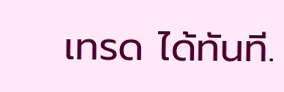เทรด ได้ทันที.